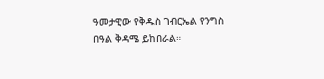ዓመታዊው የቅዱስ ገብርኤል የንግስ በዓል ቅዳሜ ይከበራል።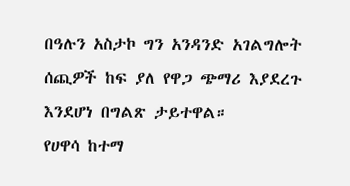በዓሉን አስታኮ ግን አንዳንድ አገልግሎት ሰጪዎች ከፍ ያለ የዋጋ ጭማሪ እያደረጉ እንደሆነ በግልጽ ታይተዋል።
የሀዋሳ ከተማ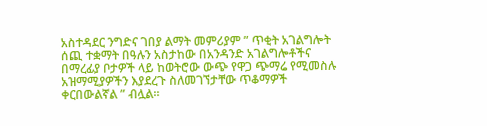አስተዳደር ንግድና ገበያ ልማት መምሪያም ” ጥቂት አገልግሎት ሰጪ ተቋማት በዓሉን አስታከው በአንዳንድ አገልግሎቶችና በማረፊያ ቦታዎች ላይ ከወትሮው ውጭ የዋጋ ጭማሬ የሚመስሉ አዝማሚያዎችን እያደረጉ ስለመገኘታቸው ጥቆማዎች ቀርበውልኛል ” ብሏል።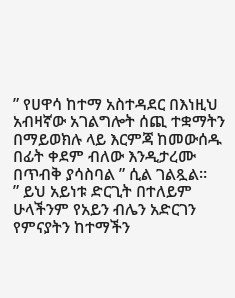” የሀዋሳ ከተማ አስተዳደር በእነዚህ አብዛኛው አገልግሎት ሰጪ ተቋማትን በማይወክሉ ላይ እርምጃ ከመውሰዱ በፊት ቀደም ብለው እንዲታረሙ በጥብቅ ያሳስባል ” ሲል ገልጿል።
” ይህ አይነቱ ድርጊት በተለይም ሁላችንም የአይን ብሌን አድርገን የምናያትን ከተማችን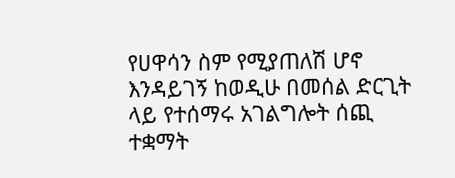የሀዋሳን ስም የሚያጠለሽ ሆኖ እንዳይገኝ ከወዲሁ በመሰል ድርጊት ላይ የተሰማሩ አገልግሎት ሰጪ ተቋማት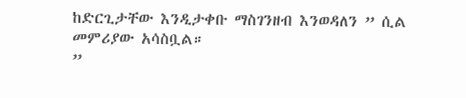ከድርጊታቸው እንዲታቀቡ ማስገንዘብ እንወዳለን ” ሲል መምሪያው አሳስቧል።
”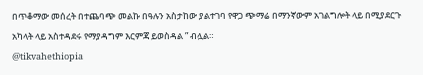በጥቆማው መሰረት በተጨባጭ መልኩ በዓሉን አስታከው ያልተገባ የዋጋ ጭማሬ በማንኛውም አገልግሎት ላይ በሚያደርጉ አካላት ላይ አስተዳደሩ የማያዳግም እርምጃ ይወስዳል ” ብሏል።
@tikvahethiopia